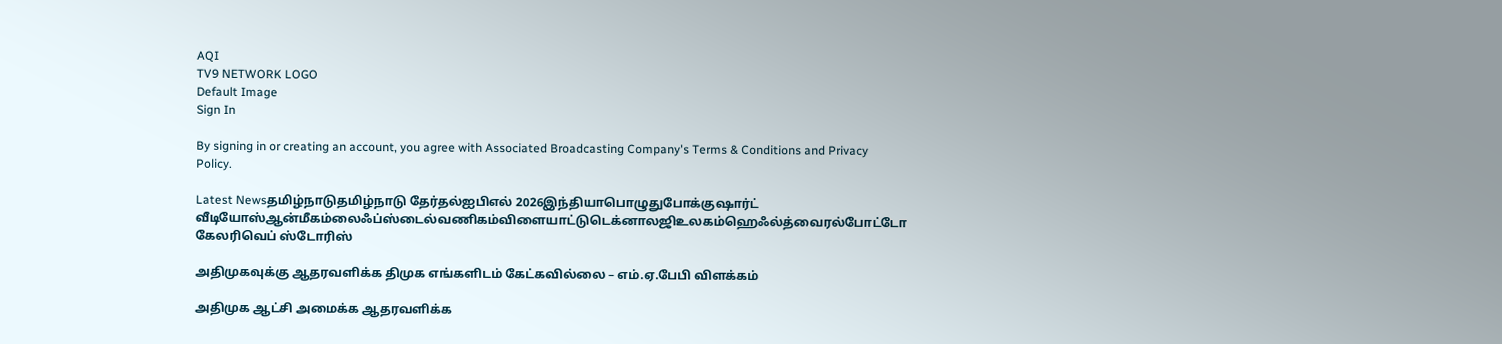AQI
TV9 NETWORK LOGO
Default Image
Sign In

By signing in or creating an account, you agree with Associated Broadcasting Company's Terms & Conditions and Privacy Policy.

Latest Newsதமிழ்நாடுதமிழ்நாடு தேர்தல்ஐபிஎல் 2026இந்தியாபொழுதுபோக்குஷார்ட் வீடியோஸ்ஆன்மீகம்லைஃப்ஸ்டைல்வணிகம்விளையாட்டுடெக்னாலஜிஉலகம்ஹெஃல்த்வைரல்போட்டோ கேலரிவெப் ஸ்டோரிஸ்

அதிமுகவுக்கு ஆதரவளிக்க திமுக எங்களிடம் கேட்கவில்லை – எம்.ஏ.பேபி விளக்கம்

அதிமுக ஆட்சி அமைக்க ஆதரவளிக்க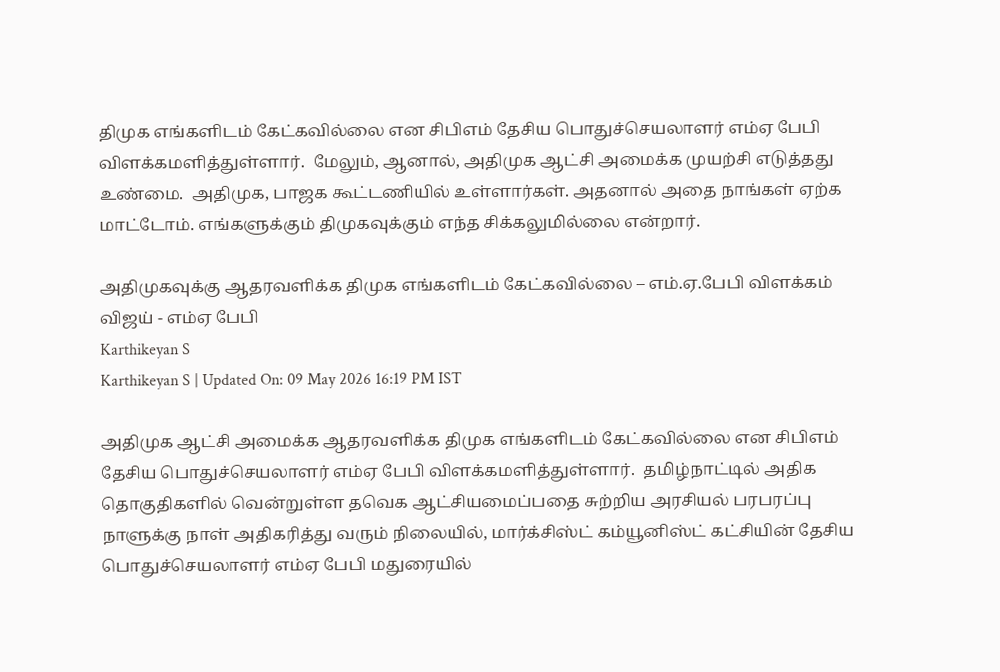திமுக எங்களிடம் கேட்கவில்லை என சிபிஎம் தேசிய பொதுச்செயலாளர் எம்ஏ பேபி விளக்கமளித்துள்ளார்.  மேலும், ஆனால், அதிமுக ஆட்சி அமைக்க முயற்சி எடுத்தது உண்மை.  அதிமுக, பாஜக கூட்டணியில் உள்ளார்கள். அதனால் அதை நாங்கள் ஏற்க மாட்டோம். எங்களுக்கும் திமுகவுக்கும் எந்த சிக்கலுமில்லை என்றார்.

அதிமுகவுக்கு ஆதரவளிக்க திமுக எங்களிடம் கேட்கவில்லை – எம்.ஏ.பேபி விளக்கம்
விஜய் - எம்ஏ பேபி
Karthikeyan S
Karthikeyan S | Updated On: 09 May 2026 16:19 PM IST

அதிமுக ஆட்சி அமைக்க ஆதரவளிக்க திமுக எங்களிடம் கேட்கவில்லை என சிபிஎம் தேசிய பொதுச்செயலாளர் எம்ஏ பேபி விளக்கமளித்துள்ளார்.  தமிழ்நாட்டில் அதிக தொகுதிகளில் வென்றுள்ள தவெக ஆட்சியமைப்பதை சுற்றிய அரசியல் பரபரப்பு நாளுக்கு நாள் அதிகரித்து வரும் நிலையில், மார்க்சிஸ்ட் கம்யூனிஸ்ட் கட்சியின் தேசிய பொதுச்செயலாளர் எம்ஏ பேபி மதுரையில்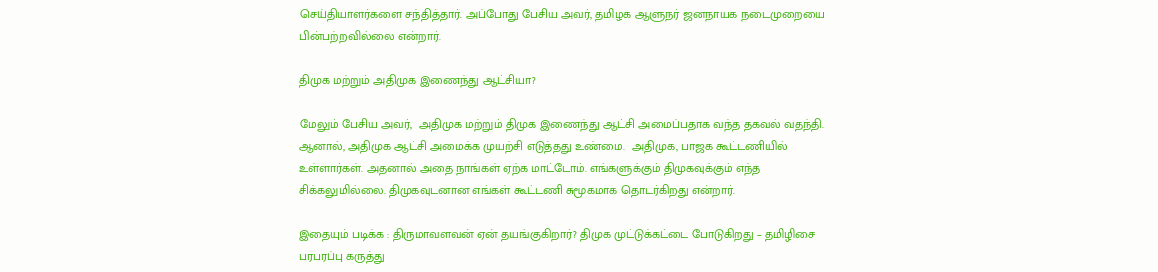செய்தியாளர்களை சந்தித்தார். அப்போது பேசிய அவர், தமிழக ஆளுநர் ஜனநாயக நடைமுறையை பின்பற்றவில்லை என்றார்.

திமுக மற்றும் அதிமுக இணைந்து ஆட்சியா?

மேலும் பேசிய அவர்,  அதிமுக மற்றும் திமுக இணைந்து ஆட்சி அமைப்பதாக வந்த தகவல் வதந்தி. ஆனால், அதிமுக ஆட்சி அமைக்க முயற்சி எடுத்தது உண்மை.  அதிமுக, பாஜக கூட்டணியில் உள்ளார்கள். அதனால் அதை நாங்கள் ஏற்க மாட்டோம். எங்களுக்கும் திமுகவுக்கும் எந்த சிக்கலுமில்லை. திமுகவுடனான எங்கள் கூட்டணி சுமூகமாக தொடர்கிறது என்றார்.

இதையும் படிக்க : திருமாவளவன் ஏன் தயங்குகிறார்? திமுக முட்டுக்கட்டை போடுகிறது – தமிழிசை பரபரப்பு கருத்து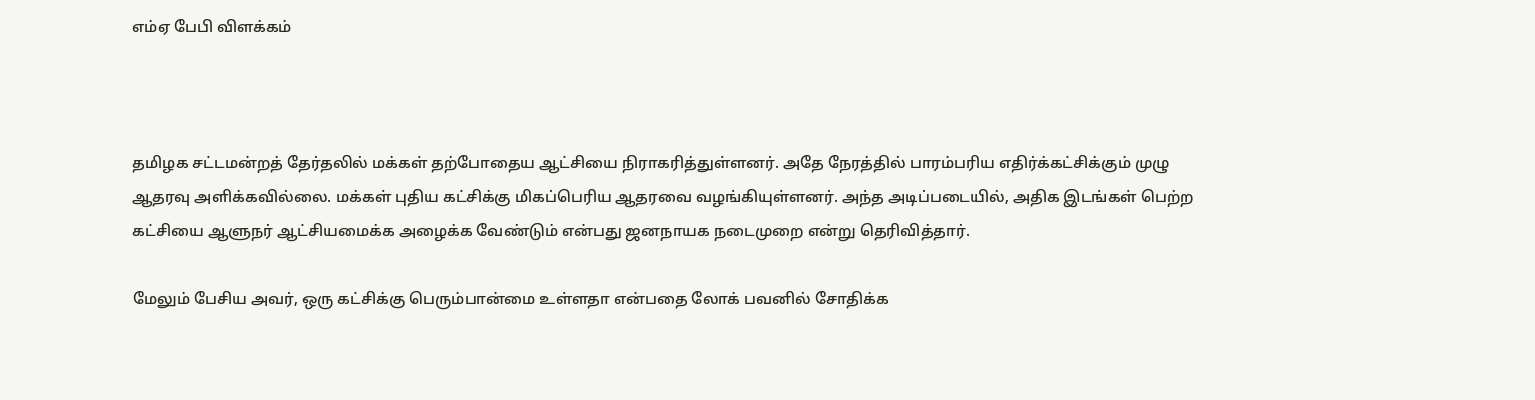எம்ஏ பேபி விளக்கம்



தமிழக சட்டமன்றத் தேர்தலில் மக்கள் தற்போதைய ஆட்சியை நிராகரித்துள்ளனர். அதே நேரத்தில் பாரம்பரிய எதிர்க்கட்சிக்கும் முழு ஆதரவு அளிக்கவில்லை. மக்கள் புதிய கட்சிக்கு மிகப்பெரிய ஆதரவை வழங்கியுள்ளனர். அந்த அடிப்படையில், அதிக இடங்கள் பெற்ற கட்சியை ஆளுநர் ஆட்சியமைக்க அழைக்க வேண்டும் என்பது ஜனநாயக நடைமுறை என்று தெரிவித்தார்.

மேலும் பேசிய அவர், ஒரு கட்சிக்கு பெரும்பான்மை உள்ளதா என்பதை லோக் பவனில் சோதிக்க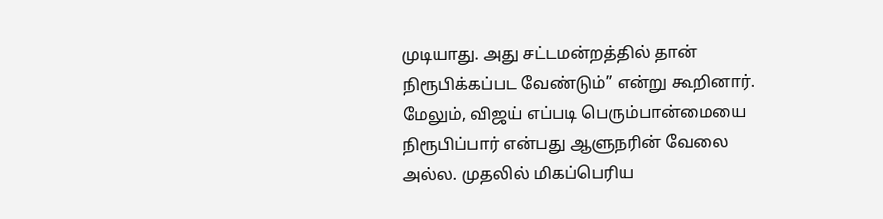முடியாது. அது சட்டமன்றத்தில் தான் நிரூபிக்கப்பட வேண்டும்” என்று கூறினார். மேலும், விஜய் எப்படி பெரும்பான்மையை நிரூபிப்பார் என்பது ஆளுநரின் வேலை அல்ல. முதலில் மிகப்பெரிய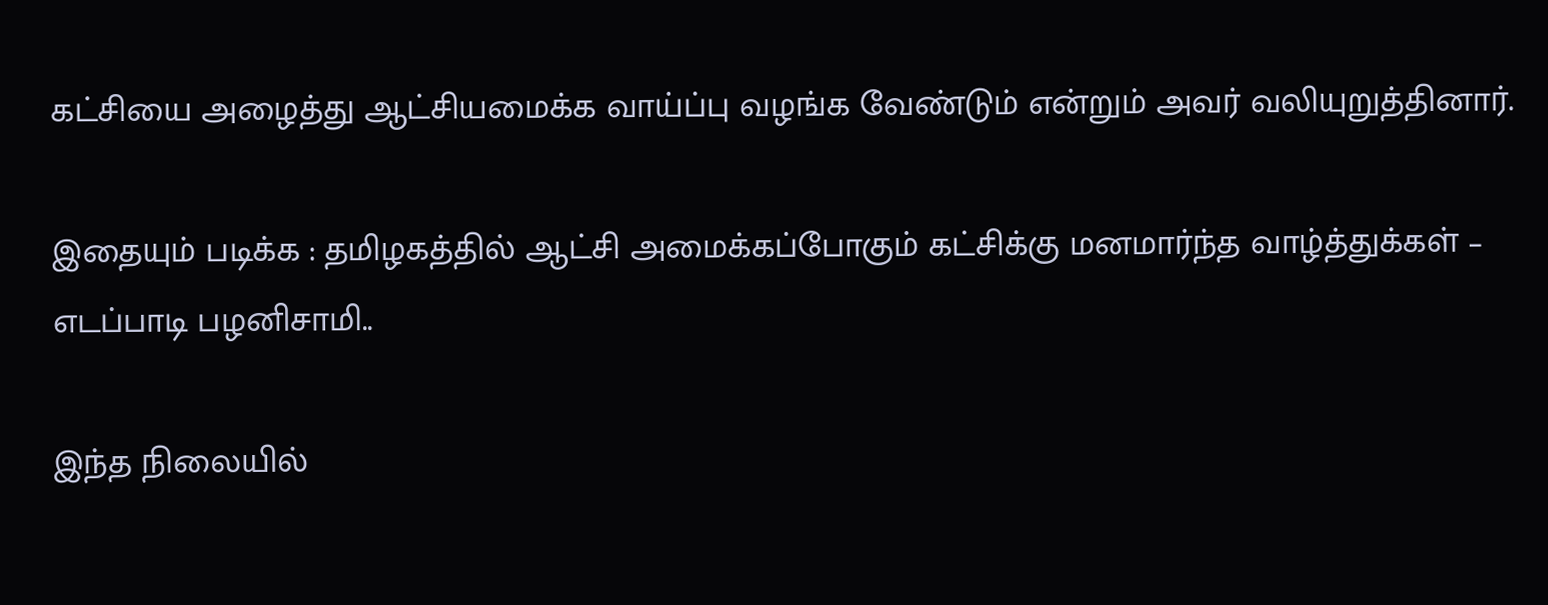கட்சியை அழைத்து ஆட்சியமைக்க வாய்ப்பு வழங்க வேண்டும் என்றும் அவர் வலியுறுத்தினார்.

இதையும் படிக்க : தமிழகத்தில் ஆட்சி அமைக்கப்போகும் கட்சிக்கு மனமார்ந்த வாழ்த்துக்கள் – எடப்பாடி பழனிசாமி..

இந்த நிலையில்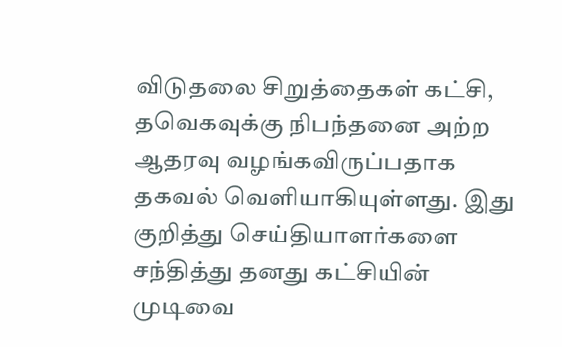விடுதலை சிறுத்தைகள் கட்சி, தவெகவுக்கு நிபந்தனை அற்ற ஆதரவு வழங்கவிருப்பதாக தகவல் வெளியாகியுள்ளது. இது குறித்து செய்தியாளர்களை சந்தித்து தனது கட்சியின் முடிவை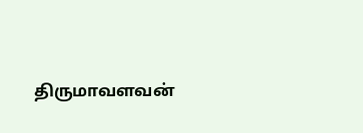திருமாவளவன்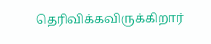தெரிவிக்கவிருக்கிறார்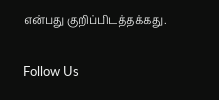என்பது குறிப்பிடத்தக்கது.

Follow Us